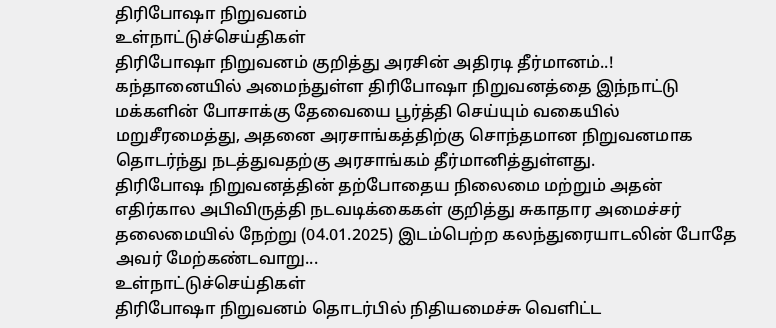திரிபோஷா நிறுவனம்
உள்நாட்டுச்செய்திகள்
திரிபோஷா நிறுவனம் குறித்து அரசின் அதிரடி தீர்மானம்..!
கந்தானையில் அமைந்துள்ள திரிபோஷா நிறுவனத்தை இந்நாட்டு மக்களின் போசாக்கு தேவையை பூர்த்தி செய்யும் வகையில் மறுசீரமைத்து, அதனை அரசாங்கத்திற்கு சொந்தமான நிறுவனமாக தொடர்ந்து நடத்துவதற்கு அரசாங்கம் தீர்மானித்துள்ளது.
திரிபோஷ நிறுவனத்தின் தற்போதைய நிலைமை மற்றும் அதன் எதிர்கால அபிவிருத்தி நடவடிக்கைகள் குறித்து சுகாதார அமைச்சர் தலைமையில் நேற்று (04.01.2025) இடம்பெற்ற கலந்துரையாடலின் போதே அவர் மேற்கண்டவாறு...
உள்நாட்டுச்செய்திகள்
திரிபோஷா நிறுவனம் தொடர்பில் நிதியமைச்சு வெளிட்ட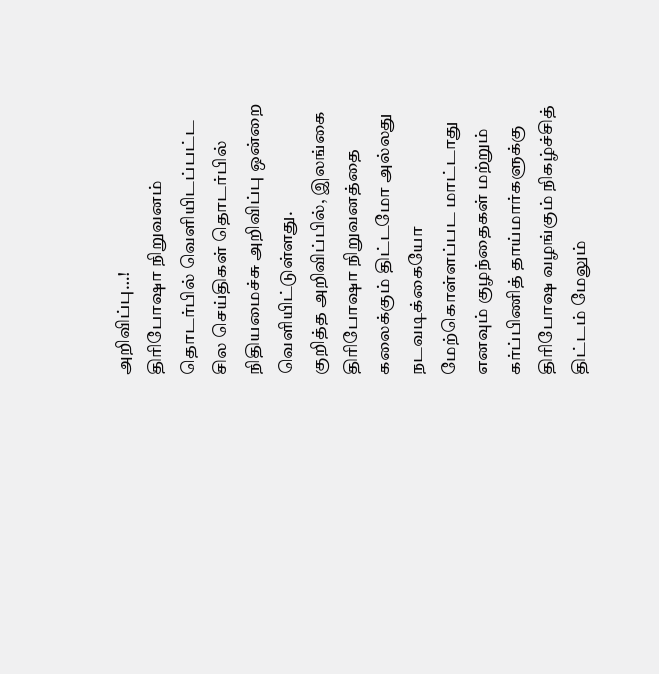அறிவிப்பு…!
திரிபோஷா நிறுவனம் தொடர்பில் வெளியிடப்பட்ட சில செய்திகள் தொடர்பில் நிதியமைச்சு அறிவிப்பு ஒன்றை வெளியிட்டுள்ளது.
குறித்த அறிவிப்பில், இலங்கை திரிபோஷா நிறுவனத்தை கலைக்கும் திட்டமோ அல்லது நடவடிக்கையோ மேற்கொள்ளப்பட மாட்டாது எனவும் குழந்தைகள் மற்றும் கர்ப்பிணித் தாய்மார்களுக்கு திரிபோஷ வழங்கும் நிகழ்ச்சித் திட்டம் மேலும்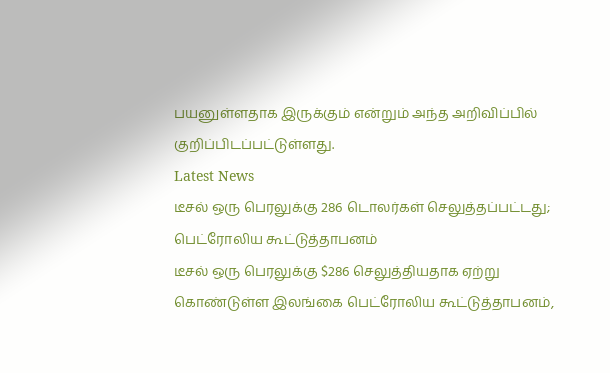பயனுள்ளதாக இருக்கும் என்றும் அந்த அறிவிப்பில் குறிப்பிடப்பட்டுள்ளது.
Latest News
டீசல் ஒரு பெரலுக்கு 286 டொலர்கள் செலுத்தப்பட்டது; பெட்ரோலிய கூட்டுத்தாபனம்
டீசல் ஒரு பெரலுக்கு $286 செலுத்தியதாக ஏற்று கொண்டுள்ள இலங்கை பெட்ரோலிய கூட்டுத்தாபனம்,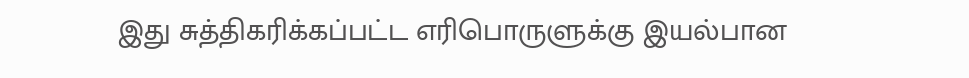இது சுத்திகரிக்கப்பட்ட எரிபொருளுக்கு இயல்பான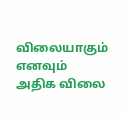விலையாகும் எனவும் அதிக விலை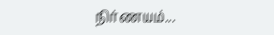நிர்ணயம்...